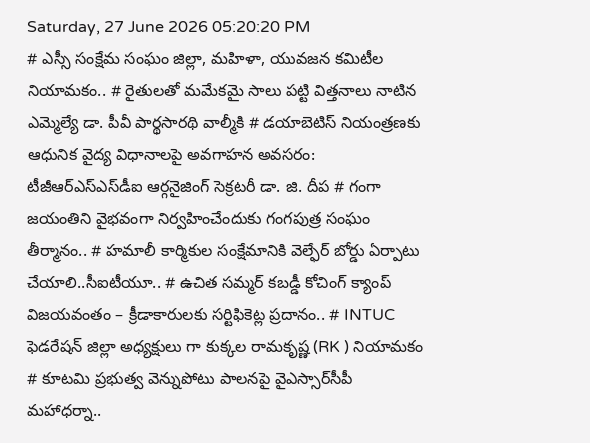Saturday, 27 June 2026 05:20:20 PM
# ఎస్సీ సంక్షేమ సంఘం జిల్లా, మహిళా, యువజన కమిటీల నియామకం.. # రైతులతో మమేకమై సాలు పట్టి విత్తనాలు నాటిన ఎమ్మెల్యే డా. పీవీ పార్థసారథి వాల్మీకి # డయాబెటిస్ నియంత్రణకు ఆధునిక వైద్య విధానాలపై అవగాహన అవసరం: టీజీఆర్‌ఎస్‌ఎస్‌డీఐ ఆర్గనైజింగ్ సెక్రటరీ డా. జి. దీప # గంగా జయంతిని వైభవంగా నిర్వహించేందుకు గంగపుత్ర సంఘం తీర్మానం.. # హమాలీ కార్మికుల సంక్షేమానికి వెల్ఫేర్ బోర్డు ఏర్పాటు చేయాలి..సీఐటీయూ.. # ఉచిత సమ్మర్ కబడ్డీ కోచింగ్ క్యాంప్ విజయవంతం – క్రీడాకారులకు సర్టిఫికెట్ల ప్రదానం.. # INTUC ఫెడరేషన్ జిల్లా అధ్యక్షులు గా కుక్కల రామకృష్ణ (RK ) నియామకం # కూటమి ప్రభుత్వ వెన్నుపోటు పాలనపై వైఎస్సార్‌సీపీ మహాధర్నా..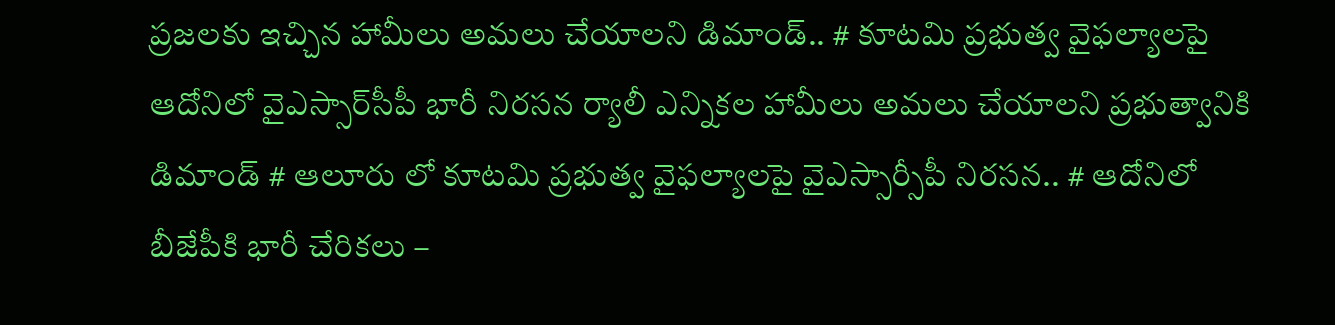ప్రజలకు ఇచ్చిన హామీలు అమలు చేయాలని డిమాండ్.. # కూటమి ప్రభుత్వ వైఫల్యాలపై ఆదోనిలో వైఎస్సార్‌సీపీ భారీ నిరసన ర్యాలీ ఎన్నికల హామీలు అమలు చేయాలని ప్రభుత్వానికి డిమాండ్ # ఆలూరు లో కూటమి ప్రభుత్వ వైఫల్యాలపై వైఎస్సార్సీపీ నిరసన.. # ఆదోనిలో బీజేపీకి భారీ చేరికలు –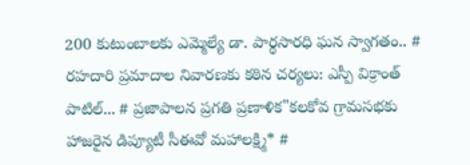200 కుటుంబాలకు ఎమ్మెల్యే డా. పార్థసారధి ఘన స్వాగతం.. # రహదారి ప్రమాదాల నివారణకు కఠిన చర్యలు: ఎస్పీ విక్రాంత్ పాటిల్... # ప్రజాపాలన ప్రగతి ప్రణాళిక"కలకోవ గ్రామసభకు హాజరైన డిప్యూటీ సీఈవో మహాలక్ష్మి* #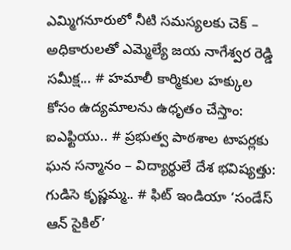ఎమ్మిగనూరులో నీటి సమస్యలకు చెక్ – అధికారులతో ఎమ్మెల్యే జయ నాగేశ్వర రెడ్డి సమీక్ష... # హమాలీ కార్మికుల హక్కుల కోసం ఉద్యమాలను ఉధృతం చేస్తాం: ఐఎఫ్టియు.. # ప్రభుత్వ పాఠశాల టాపర్లకు ఘన సన్మానం – విద్యార్థులే దేశ భవిష్యత్తు: గుడిసె కృష్ణమ్మ.. # ఫిట్ ఇండియా ‘సండేస్ ఆన్ సైకిల్’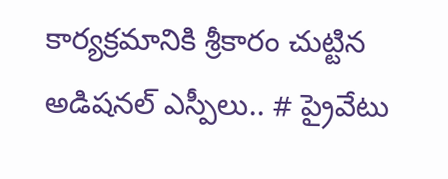కార్యక్రమానికి శ్రీకారం చుట్టిన అడిషనల్ ఎస్పీలు.. # ప్రైవేటు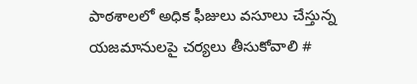పాఠశాలలో అధిక ఫీజులు వసూలు చేస్తున్న యజమానులపై చర్యలు తీసుకోవాలి #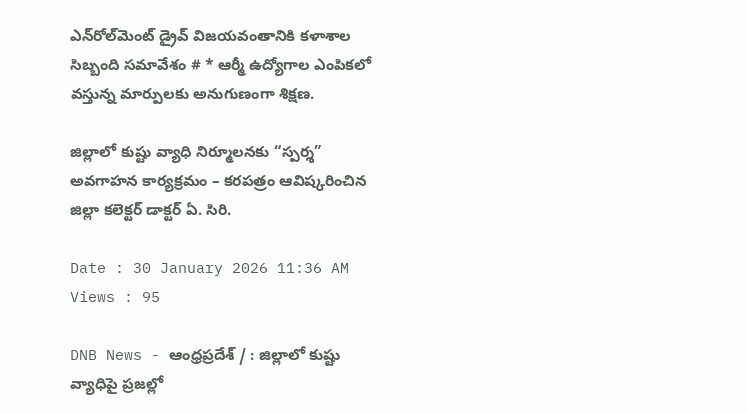ఎన్‌రోల్‌మెంట్ డ్రైవ్ విజయవంతానికి కళాశాల సిబ్బంది సమావేశం # * ఆర్మీ ఉద్యోగాల ఎంపికలో వస్తున్న మార్పులకు అనుగుణంగా శిక్షణ.

జిల్లాలో కుష్టు వ్యాధి నిర్మూలనకు “స్పర్శ” అవగాహన కార్యక్రమం – కరపత్రం ఆవిష్కరించిన జిల్లా కలెక్టర్ డాక్టర్ ఏ. సిరి.

Date : 30 January 2026 11:36 AM Views : 95

DNB News - ఆంధ్రప్రదేశ్ / : జిల్లాలో కుష్టు వ్యాధిపై ప్రజల్లో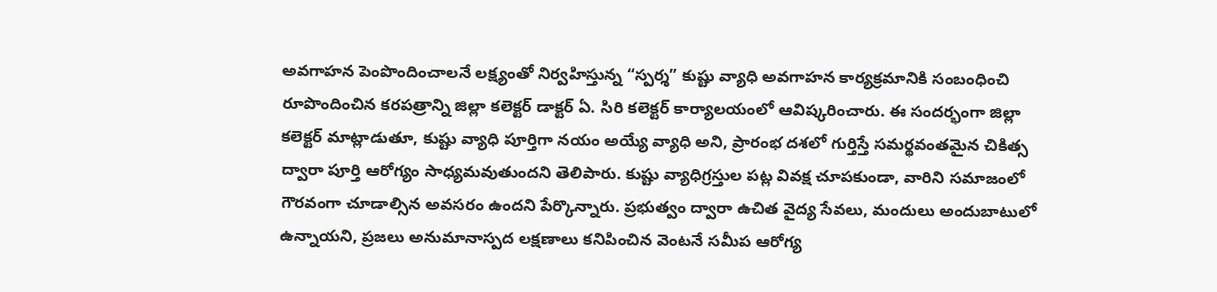అవగాహన పెంపొందించాలనే లక్ష్యంతో నిర్వహిస్తున్న “స్పర్శ” కుష్టు వ్యాధి అవగాహన కార్యక్రమానికి సంబంధించి రూపొందించిన కరపత్రాన్ని జిల్లా కలెక్టర్ డాక్టర్ ఏ. సిరి కలెక్టర్ కార్యాలయంలో ఆవిష్కరించారు. ఈ సందర్భంగా జిల్లా కలెక్టర్ మాట్లాడుతూ, కుష్టు వ్యాధి పూర్తిగా నయం అయ్యే వ్యాధి అని, ప్రారంభ దశలో గుర్తిస్తే సమర్థవంతమైన చికిత్స ద్వారా పూర్తి ఆరోగ్యం సాధ్యమవుతుందని తెలిపారు. కుష్టు వ్యాధిగ్రస్తుల పట్ల వివక్ష చూపకుండా, వారిని సమాజంలో గౌరవంగా చూడాల్సిన అవసరం ఉందని పేర్కొన్నారు. ప్రభుత్వం ద్వారా ఉచిత వైద్య సేవలు, మందులు అందుబాటులో ఉన్నాయని, ప్రజలు అనుమానాస్పద లక్షణాలు కనిపించిన వెంటనే సమీప ఆరోగ్య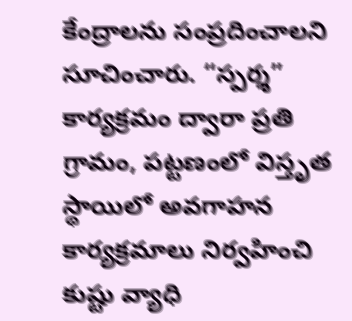కేంద్రాలను సంప్రదించాలని సూచించారు. “స్పర్శ” కార్యక్రమం ద్వారా ప్రతి గ్రామం, పట్టణంలో విస్తృత స్థాయిలో అవగాహన కార్యక్రమాలు నిర్వహించి కుష్టు వ్యాధి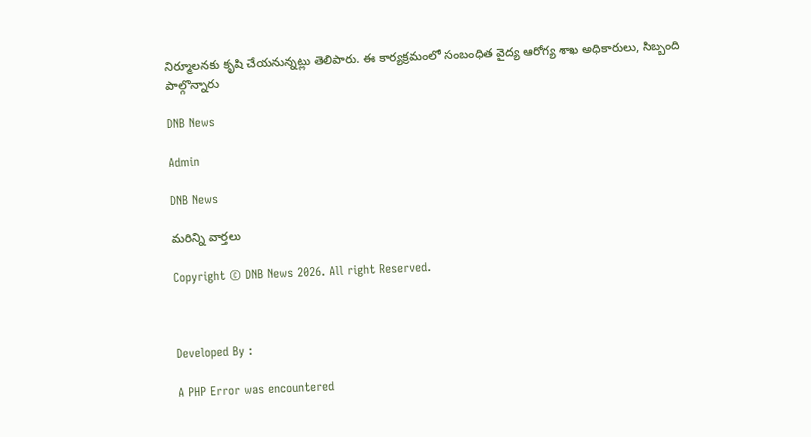నిర్మూలనకు కృషి చేయనున్నట్లు తెలిపారు. ఈ కార్యక్రమంలో సంబంధిత వైద్య ఆరోగ్య శాఖ అధికారులు, సిబ్బంది పాల్గొన్నారు

DNB News

Admin

DNB News

మరిన్ని వార్తలు

Copyright © DNB News 2026. All right Reserved.



Developed By :

A PHP Error was encountered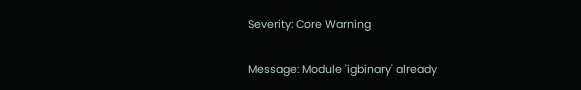Severity: Core Warning

Message: Module 'igbinary' already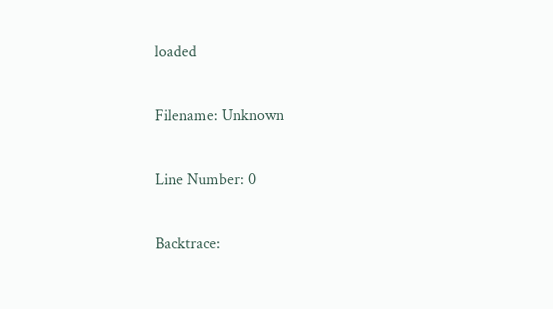loaded

Filename: Unknown

Line Number: 0

Backtrace: